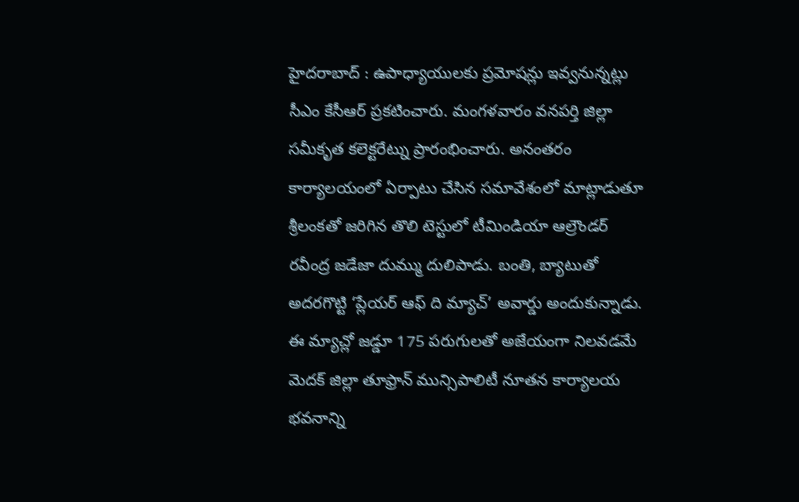హైదరాబాద్ : ఉపాధ్యాయులకు ప్రమోషన్లు ఇవ్వనున్నట్లు సీఎం కేసీఆర్ ప్రకటించారు. మంగళవారం వనపర్తి జిల్లా సమీకృత కలెక్టరేట్ను ప్రారంభించారు. అనంతరం కార్యాలయంలో ఏర్పాటు చేసిన సమావేశంలో మాట్లాడుతూ
శ్రీలంకతో జరిగిన తొలి టెస్టులో టీమిండియా ఆల్రౌండర్ రవీంద్ర జడేజా దుమ్ము దులిపాడు. బంతి, బ్యాటుతో అదరగొట్టి ‘ప్లేయర్ ఆఫ్ ది మ్యాచ్’ అవార్డు అందుకున్నాడు. ఈ మ్యాచ్లో జడ్డూ 175 పరుగులతో అజేయంగా నిలవడమే
మెదక్ జిల్లా తూఫ్రాన్ మున్సిపాలిటీ నూతన కార్యాలయ భవనాన్ని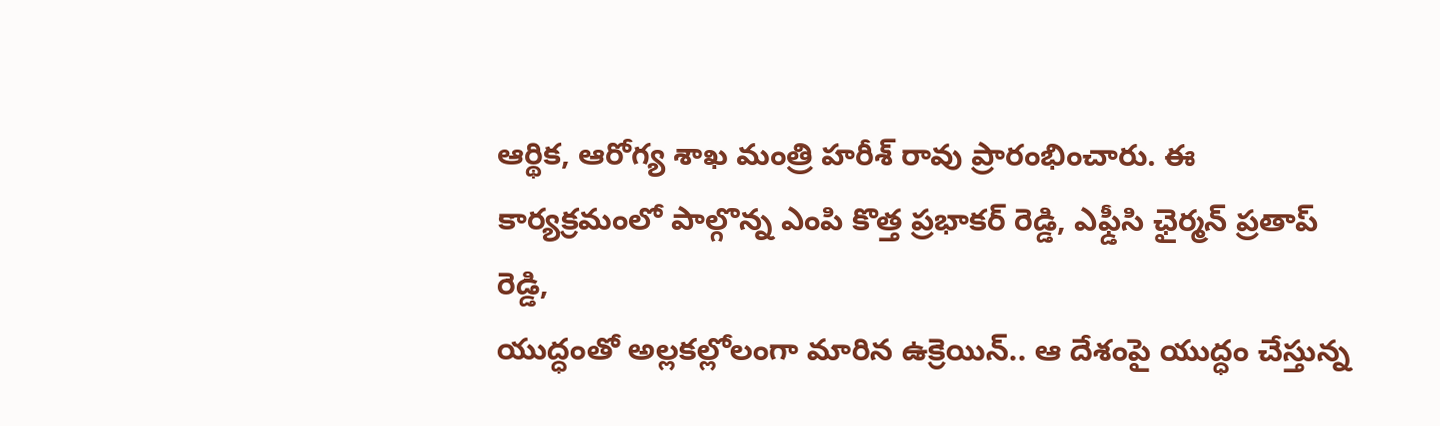ఆర్థిక, ఆరోగ్య శాఖ మంత్రి హరీశ్ రావు ప్రారంభించారు. ఈ కార్యక్రమంలో పాల్గొన్న ఎంపి కొత్త ప్రభాకర్ రెడ్డి, ఎఫ్డీసి ఛైర్మన్ ప్రతాప్ రెడ్డి,
యుద్ధంతో అల్లకల్లోలంగా మారిన ఉక్రెయిన్.. ఆ దేశంపై యుద్ధం చేస్తున్న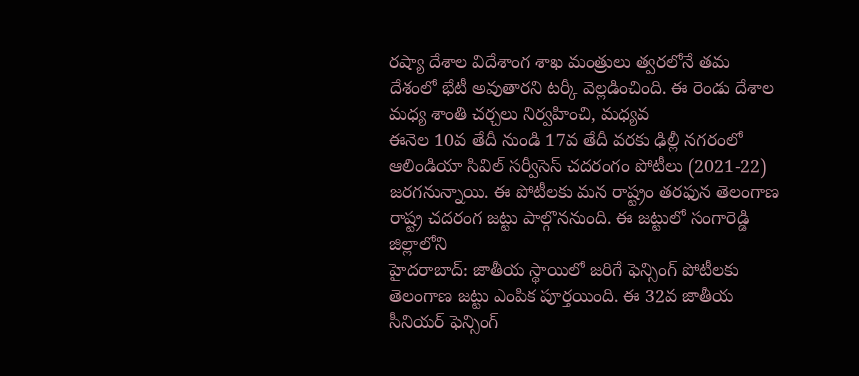రష్యా దేశాల విదేశాంగ శాఖ మంత్రులు త్వరలోనే తమ దేశంలో భేటీ అవుతారని టర్కీ వెల్లడించింది. ఈ రెండు దేశాల మధ్య శాంతి చర్చలు నిర్వహించి, మధ్యవ
ఈనెల 10వ తేదీ నుండి 17వ తేదీ వరకు ఢిల్లీ నగరంలో ఆలిండియా సివిల్ సర్వీసెస్ చదరంగం పోటీలు (2021-22) జరగనున్నాయి. ఈ పోటీలకు మన రాష్ట్రం తరఫున తెలంగాణ రాష్ట్ర చదరంగ జట్టు పాల్గొననుంది. ఈ జట్టులో సంగారెడ్డి జిల్లాలోని
హైదరాబాద్: జాతీయ స్థాయిలో జరిగే ఫెన్సింగ్ పోటీలకు తెలంగాణ జట్టు ఎంపిక పూర్తయింది. ఈ 32వ జాతీయ సీనియర్ ఫెన్సింగ్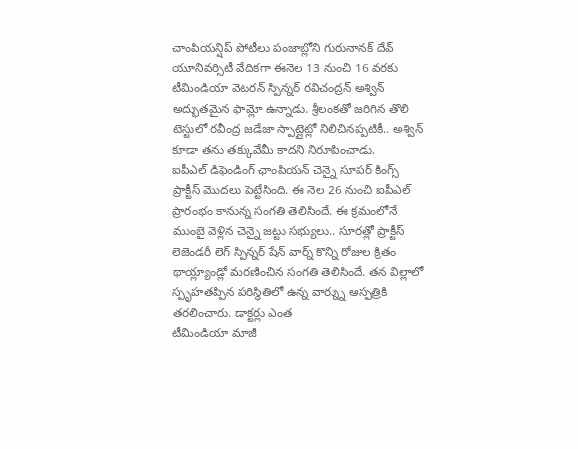చాంపియన్షిప్ పోటీలు పంజాబ్లోని గురునానక్ దేవ్ యూనివర్సిటీ వేదికగా ఈనెల 13 నుంచి 16 వరకు
టీమిండియా వెటరన్ స్పిన్నర్ రవిచంద్రన్ అశ్విన్ అద్భుతమైన ఫామ్లో ఉన్నాడు. శ్రీలంకతో జరిగిన తొలి టెస్టులో రవీంద్ర జడేజా స్పాట్లైట్లో నిలిచినప్పటికీ.. అశ్విన్ కూడా తను తక్కువేమీ కాదని నిరూపించాడు.
ఐపీఎల్ డిఫెండింగ్ ఛాంపియన్ చెన్నై సూపర్ కింగ్స్ ప్రాక్టీస్ మొదలు పెట్టేసింది. ఈ నెల 26 నుంచి ఐపీఎల్ ప్రారంభం కానున్న సంగతి తెలిసిందే. ఈ క్రమంలోనే ముంబై వెళ్లిన చెన్నై జట్టు సభ్యులు.. సూరత్లో ప్రాక్టీస్
లెజెండరీ లెగ్ స్పిన్నర్ షేన్ వార్న్ కొన్ని రోజుల క్రితం థాయ్ల్యాండ్లో మరణించిన సంగతి తెలిసిందే. తన విల్లాలో స్పృహతప్పిన పరిస్థితిలో ఉన్న వార్న్ను ఆస్పత్రికి తరలించారు. డాక్టర్లు ఎంత
టీమిండియా మాజీ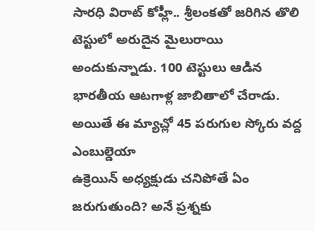సారధి విరాట్ కోహ్లీ.. శ్రీలంకతో జరిగిన తొలి టెస్టులో అరుదైన మైలురాయి అందుకున్నాడు. 100 టెస్టులు ఆడిన భారతీయ ఆటగాళ్ల జాబితాలో చేరాడు. అయితే ఈ మ్యాచ్లో 45 పరుగుల స్కోరు వద్ద ఎంబుల్డెయా
ఉక్రెయిన్ అధ్యక్షుడు చనిపోతే ఏం జరుగుతుంది? అనే ప్రశ్నకు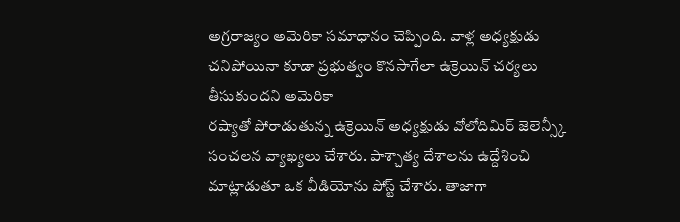అగ్రరాజ్యం అమెరికా సమాధానం చెప్పింది. వాళ్ల అధ్యక్షుడు చనిపోయినా కూడా ప్రభుత్వం కొనసాగేలా ఉక్రెయిన్ చర్యలు తీసుకుందని అమెరికా
రష్యాతో పోరాడుతున్న ఉక్రెయిన్ అధ్యక్షుడు వోలోదిమిర్ జెలెన్స్కీ సంచలన వ్యాఖ్యలు చేశారు. పాశ్చాత్య దేశాలను ఉద్దేశించి మాట్లాడుతూ ఒక వీడియోను పోస్ట్ చేశారు. తాజాగా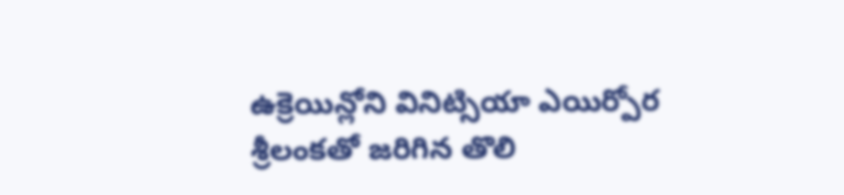ఉక్రెయిన్లోని వినిట్సియా ఎయిర్పోర
శ్రీలంకతో జరిగిన తొలి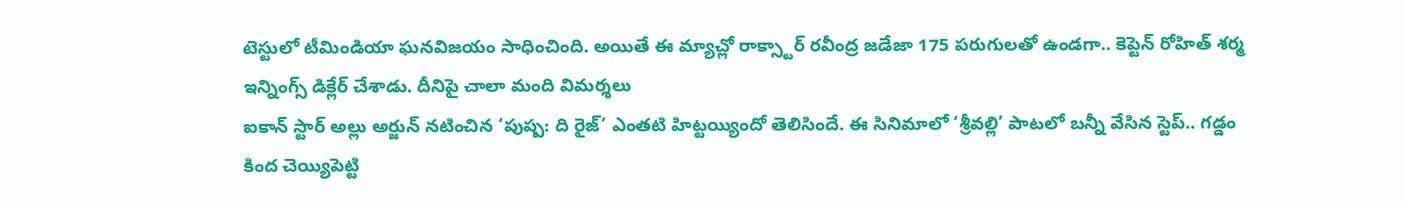టెస్టులో టీమిండియా ఘనవిజయం సాధించింది. అయితే ఈ మ్యాచ్లో రాక్స్టార్ రవీంద్ర జడేజా 175 పరుగులతో ఉండగా.. కెప్టెన్ రోహిత్ శర్మ ఇన్నింగ్స్ డిక్లేర్ చేశాడు. దీనిపై చాలా మంది విమర్శలు
ఐకాన్ స్టార్ అల్లు అర్జున్ నటించిన ‘పుష్ప: ది రైజ్’ ఎంతటి హిట్టయ్యిందో తెలిసిందే. ఈ సినిమాలో ‘శ్రీవల్లి’ పాటలో బన్నీ వేసిన స్టెప్.. గడ్డం కింద చెయ్యిపెట్టి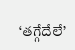‘తగ్గేదేలే’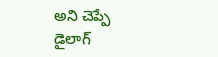అని చెప్పే డైలాగ్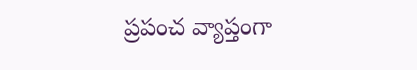ప్రపంచ వ్యాప్తంగా